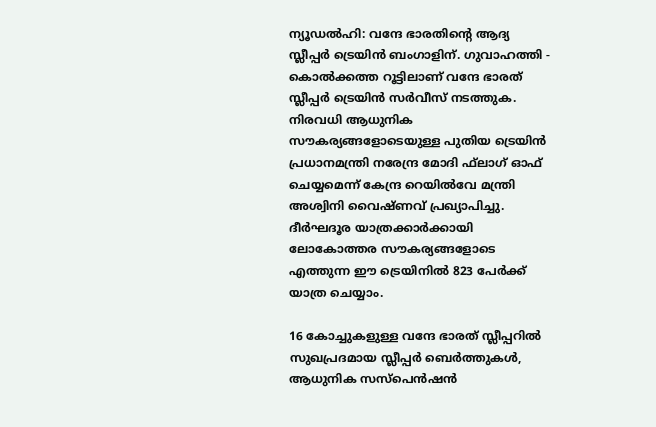ന്യൂഡല്‍ഹി: വന്ദേ ഭാരതിന്റെ ആദ്യ സ്ലീപ്പര്‍ ട്രെയിന്‍ ബംഗാളിന്. ഗുവാഹത്തി - കൊല്‍ക്കത്ത റൂട്ടിലാണ് വന്ദേ ഭാരത് സ്ലീപ്പര്‍ ട്രെയിന്‍ സര്‍വീസ് നടത്തുക. നിരവധി ആധുനിക സൗകര്യങ്ങളോടെയുള്ള പുതിയ ട്രെയിന്‍ പ്രധാനമന്ത്രി നരേന്ദ്ര മോദി ഫ്‌ലാഗ് ഓഫ് ചെയ്യമെന്ന് കേന്ദ്ര റെയില്‍വേ മന്ത്രി അശ്വിനി വൈഷ്ണവ് പ്രഖ്യാപിച്ചു. ദീര്‍ഘദൂര യാത്രക്കാര്‍ക്കായി ലോകോത്തര സൗകര്യങ്ങളോടെ എത്തുന്ന ഈ ട്രെയിനില്‍ 823 പേര്‍ക്ക് യാത്ര ചെയ്യാം.

16 കോച്ചുകളുള്ള വന്ദേ ഭാരത് സ്ലീപ്പറില്‍ സുഖപ്രദമായ സ്ലീപ്പര്‍ ബെര്‍ത്തുകള്‍, ആധുനിക സസ്പെന്‍ഷന്‍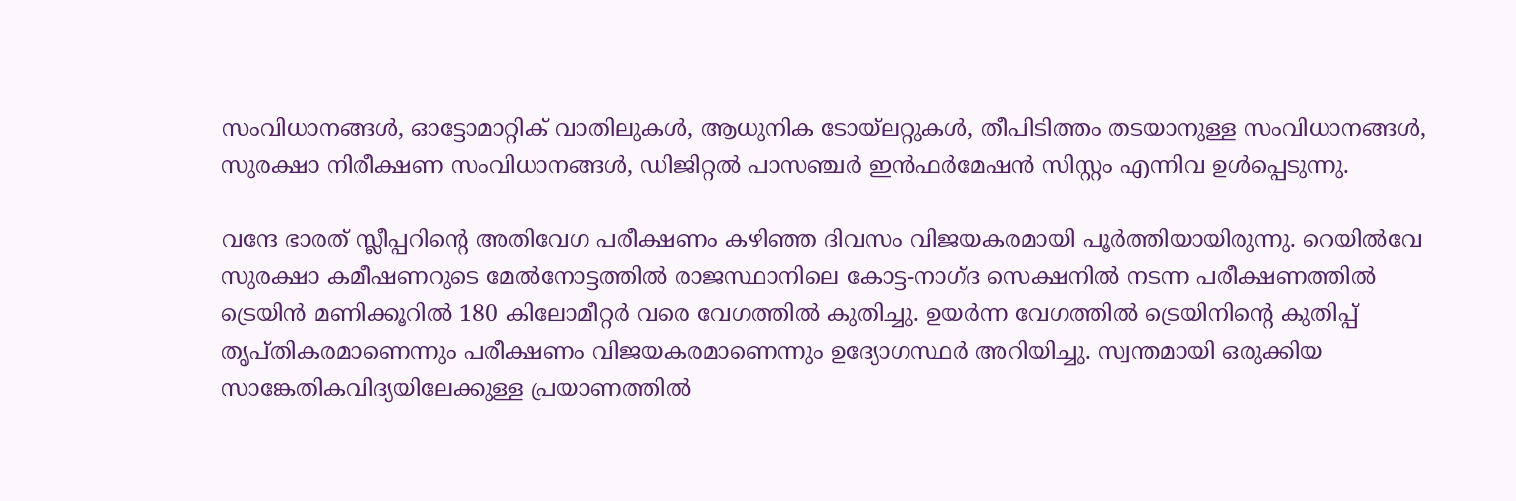സംവിധാനങ്ങള്‍, ഓട്ടോമാറ്റിക് വാതിലുകള്‍, ആധുനിക ടോയ്ലറ്റുകള്‍, തീപിടിത്തം തടയാനുള്ള സംവിധാനങ്ങള്‍, സുരക്ഷാ നിരീക്ഷണ സംവിധാനങ്ങള്‍, ഡിജിറ്റല്‍ പാസഞ്ചര്‍ ഇന്‍ഫര്‍മേഷന്‍ സിസ്റ്റം എന്നിവ ഉള്‍പ്പെടുന്നു.

വന്ദേ ഭാരത് സ്ലീപ്പറിന്റെ അതിവേഗ പരീക്ഷണം കഴിഞ്ഞ ദിവസം വിജയകരമായി പൂര്‍ത്തിയായിരുന്നു. റെയില്‍വേ സുരക്ഷാ കമീഷണറുടെ മേല്‍നോട്ടത്തില്‍ രാജസ്ഥാനിലെ കോട്ട-നാഗ്ദ സെക്ഷനില്‍ നടന്ന പരീക്ഷണത്തില്‍ ട്രെയിന്‍ മണിക്കൂറില്‍ 180 കിലോമീറ്റര്‍ വരെ വേഗത്തില്‍ കുതിച്ചു. ഉയര്‍ന്ന വേഗത്തില്‍ ട്രെയിനിന്റെ കുതിപ്പ് തൃപ്തികരമാണെന്നും പരീക്ഷണം വിജയകരമാണെന്നും ഉദ്യോഗസ്ഥര്‍ അറിയിച്ചു. സ്വന്തമായി ഒരുക്കിയ സാങ്കേതികവിദ്യയിലേക്കുള്ള പ്രയാണത്തില്‍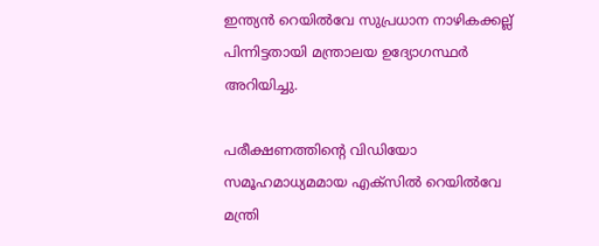ഇന്ത്യന്‍ റെയില്‍വേ സുപ്രധാന നാഴികക്കല്ല് പിന്നിട്ടതായി മന്ത്രാലയ ഉദ്യോഗസ്ഥര്‍ അറിയിച്ചു.

പരീക്ഷണത്തിന്റെ വിഡിയോ സമൂഹമാധ്യമമായ എക്സില്‍ റെയില്‍വേ മന്ത്രി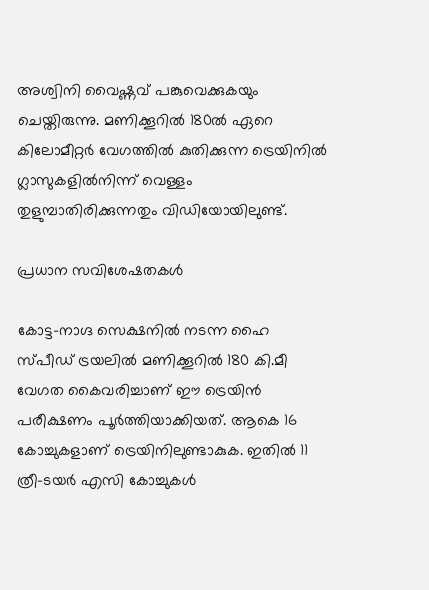അശ്വിനി വൈഷ്ണവ് പങ്കുവെക്കുകയും ചെയ്തിരുന്നു. മണിക്കൂറില്‍ 180ല്‍ ഏറെ കിലോമീറ്റര്‍ വേഗത്തില്‍ കുതിക്കുന്ന ട്രെയിനില്‍ ഗ്ലാസുകളില്‍നിന്ന് വെള്ളം തുളുമ്പാതിരിക്കുന്നതും വിഡിയോയിലുണ്ട്.

പ്രധാന സവിശേഷതകള്‍

കോട്ട-നാഗ്ദ സെക്ഷനില്‍ നടന്ന ഹൈ സ്പീഡ് ട്രയലില്‍ മണിക്കൂറില്‍ 180 കി.മീ വേഗത കൈവരിച്ചാണ് ഈ ട്രെയിന്‍ പരീക്ഷണം പൂര്‍ത്തിയാക്കിയത്. ആകെ 16 കോച്ചുകളാണ് ട്രെയിനിലുണ്ടാകുക. ഇതില്‍ 11 ത്രീ-ടയര്‍ എസി കോച്ചുകള്‍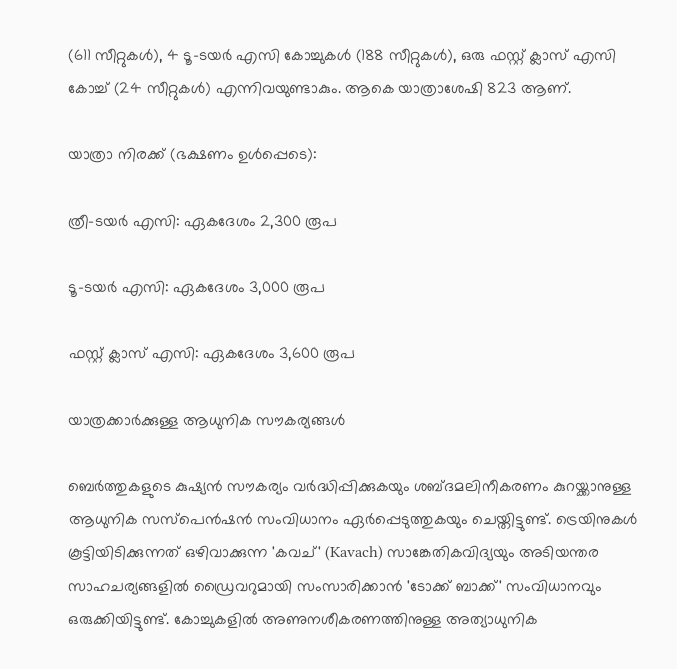(611 സീറ്റുകള്‍), 4 ടൂ-ടയര്‍ എസി കോച്ചുകള്‍ (188 സീറ്റുകള്‍), ഒരു ഫസ്റ്റ് ക്ലാസ് എസി കോച്ച് (24 സീറ്റുകള്‍) എന്നിവയുണ്ടാകും. ആകെ യാത്രാശേഷി 823 ആണ്.

യാത്രാ നിരക്ക് (ഭക്ഷണം ഉള്‍പ്പെടെ):

ത്രീ-ടയര്‍ എസി: ഏകദേശം 2,300 രൂപ

ടൂ-ടയര്‍ എസി: ഏകദേശം 3,000 രൂപ

ഫസ്റ്റ് ക്ലാസ് എസി: ഏകദേശം 3,600 രൂപ

യാത്രക്കാര്‍ക്കുള്ള ആധുനിക സൗകര്യങ്ങള്‍

ബെര്‍ത്തുകളുടെ കുഷ്യന്‍ സൗകര്യം വര്‍ദ്ധിപ്പിക്കുകയും ശബ്ദമലിനീകരണം കുറയ്ക്കാനുള്ള ആധുനിക സസ്‌പെന്‍ഷന്‍ സംവിധാനം ഏര്‍പ്പെടുത്തുകയും ചെയ്തിട്ടുണ്ട്. ട്രെയിനുകള്‍ കൂട്ടിയിടിക്കുന്നത് ഒഴിവാക്കുന്ന 'കവച്' (Kavach) സാങ്കേതികവിദ്യയും അടിയന്തര സാഹചര്യങ്ങളില്‍ ഡ്രൈവറുമായി സംസാരിക്കാന്‍ 'ടോക്ക് ബാക്ക്' സംവിധാനവും ഒരുക്കിയിട്ടുണ്ട്. കോച്ചുകളില്‍ അണുനശീകരണത്തിനുള്ള അത്യാധുനിക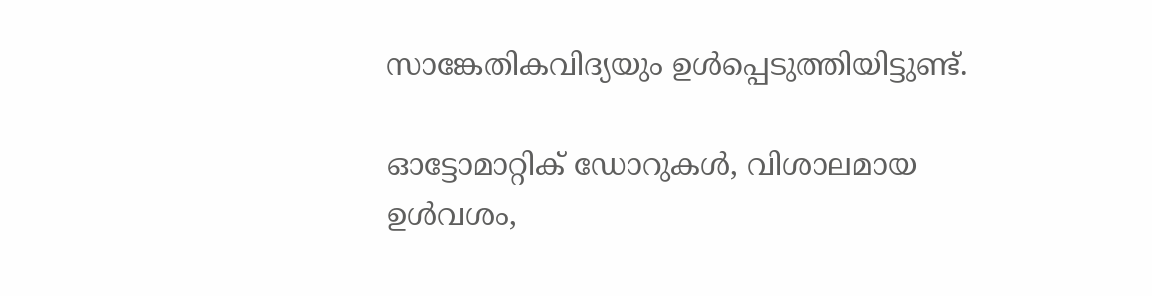സാങ്കേതികവിദ്യയും ഉള്‍പ്പെടുത്തിയിട്ടുണ്ട്.

ഓട്ടോമാറ്റിക് ഡോറുകള്‍, വിശാലമായ ഉള്‍വശം,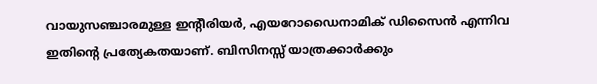വായുസഞ്ചാരമുള്ള ഇന്റീരിയര്‍, എയറോഡൈനാമിക് ഡിസൈന്‍ എന്നിവ ഇതിന്റെ പ്രത്യേകതയാണ്. ബിസിനസ്സ് യാത്രക്കാര്‍ക്കും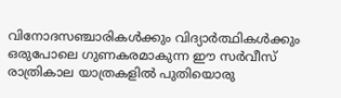വിനോദസഞ്ചാരികള്‍ക്കും വിദ്യാര്‍ത്ഥികള്‍ക്കും ഒരുപോലെ ഗുണകരമാകുന്ന ഈ സര്‍വീസ് രാത്രികാല യാത്രകളില്‍ പുതിയൊരു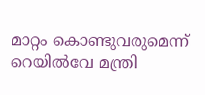മാറ്റം കൊണ്ടുവരുമെന്ന് റെയില്‍വേ മന്ത്രി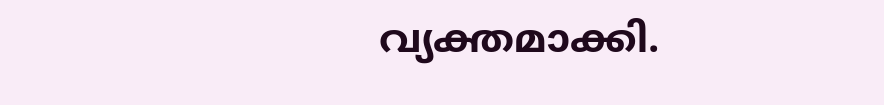വ്യക്തമാക്കി.